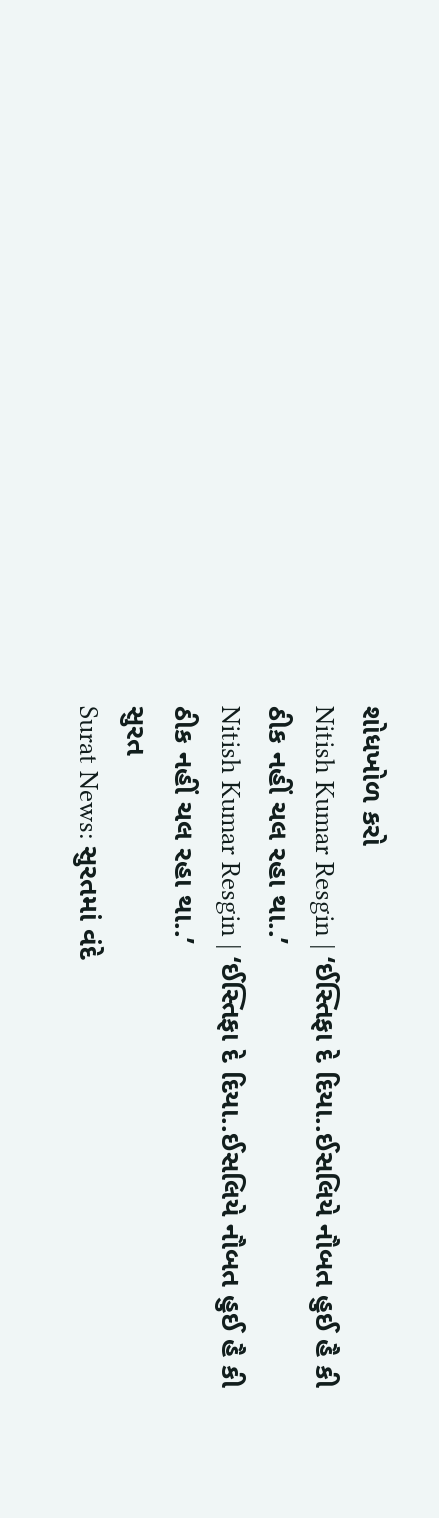શોધખોળ કરો
Nitish Kumar Resgin | ‘ઈસ્તિફા દે દિયા..ઈસલિયે નૌબત હુઈ હૈ કી ઠીક નહીં ચલ રહા થા..’
Nitish Kumar Resgin | ‘ઈસ્તિફા દે દિયા..ઈસલિયે નૌબત હુઈ હૈ કી ઠીક નહીં ચલ રહા થા..’
સુરત
Surat News: સુરતમાં વંદે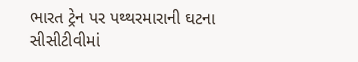ભારત ટ્રેન પર પથ્થરમારાની ઘટના સીસીટીવીમાં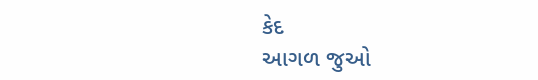કેદ
આગળ જુઓ